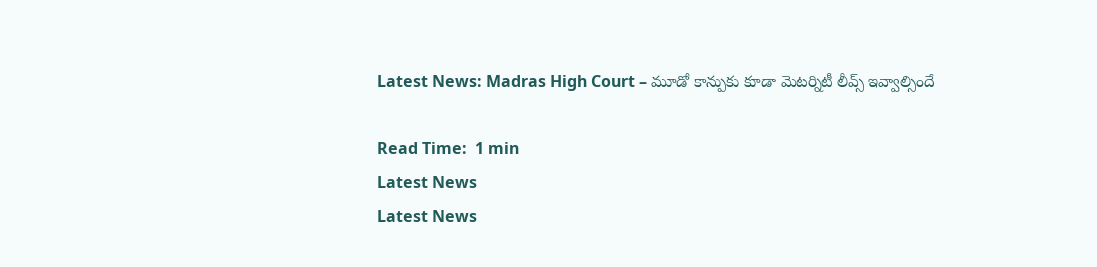Latest News: Madras High Court – మూడో కాన్పుకు కూడా మెటర్నిటీ లీవ్స్ ఇవ్వాల్సిందే

Read Time:  1 min
Latest News
Latest News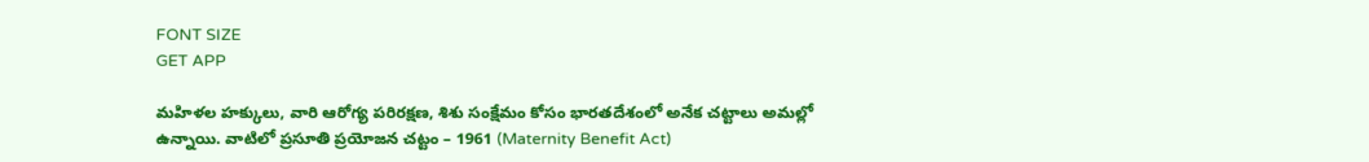FONT SIZE
GET APP

మహిళల హక్కులు, వారి ఆరోగ్య పరిరక్షణ, శిశు సంక్షేమం కోసం భారతదేశంలో అనేక చట్టాలు అమల్లో ఉన్నాయి. వాటిలో ప్రసూతి ప్రయోజన చట్టం – 1961 (Maternity Benefit Act)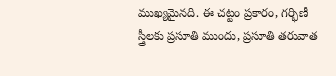ముఖ్యమైనది. ఈ చట్టం ప్రకారం, గర్భిణీ స్త్రీలకు ప్రసూతి ముందు, ప్రసూతి తరువాత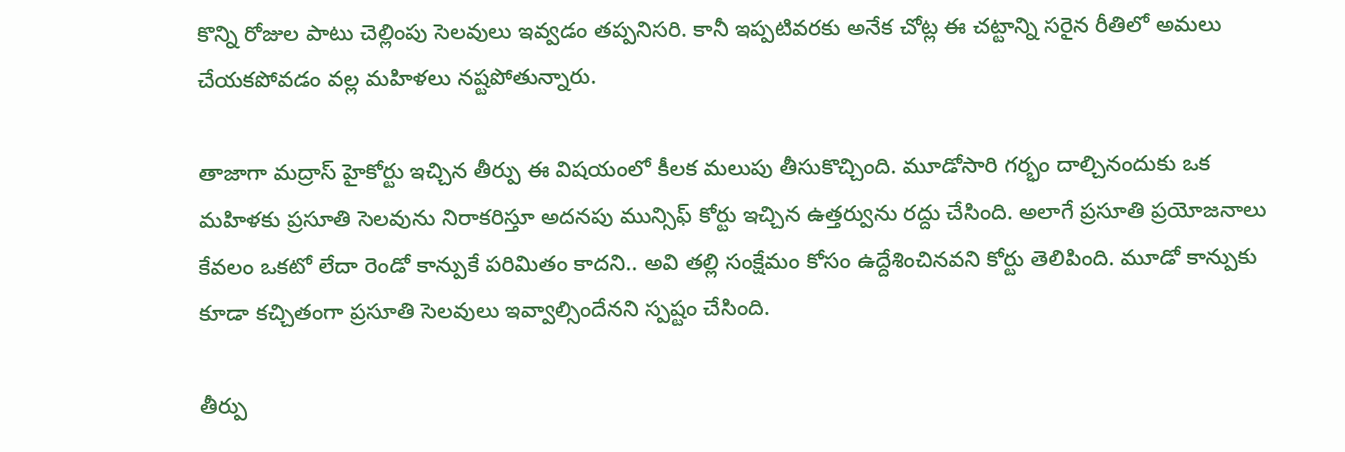కొన్ని రోజుల పాటు చెల్లింపు సెలవులు ఇవ్వడం తప్పనిసరి. కానీ ఇప్పటివరకు అనేక చోట్ల ఈ చట్టాన్ని సరైన రీతిలో అమలు చేయకపోవడం వల్ల మహిళలు నష్టపోతున్నారు.

తాజాగా మద్రాస్ హైకోర్టు ఇచ్చిన తీర్పు ఈ విషయంలో కీలక మలుపు తీసుకొచ్చింది. మూడోసారి గర్భం దాల్చినందుకు ఒక మహిళకు ప్రసూతి సెలవును నిరాకరిస్తూ అదనపు మున్సిఫ్ కోర్టు ఇచ్చిన ఉత్తర్వును రద్దు చేసింది. అలాగే ప్రసూతి ప్రయోజనాలు కేవలం ఒకటో లేదా రెండో కాన్పుకే పరిమితం కాదని.. అవి తల్లి సంక్షేమం కోసం ఉద్దేశించినవని కోర్టు తెలిపింది. మూడో కాన్పుకు కూడా కచ్చితంగా ప్రసూతి సెలవులు ఇవ్వాల్సిందేనని స్పష్టం చేసింది.

తీర్పు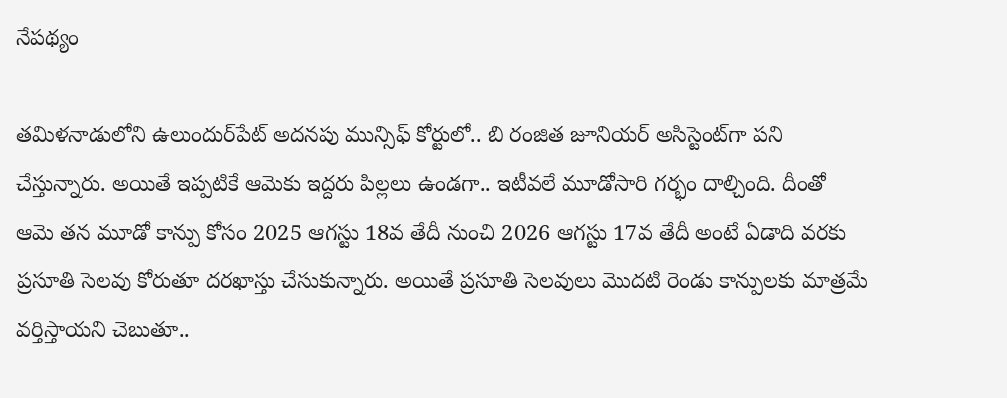నేపథ్యం

తమిళనాడులోని ఉలుందుర్‌పేట్ అదనపు మున్సిఫ్ కోర్టులో.. బి రంజిత జూనియర్ అసిస్టెంట్‌గా పని చేస్తున్నారు. అయితే ఇప్పటికే ఆమెకు ఇద్దరు పిల్లలు ఉండగా.. ఇటీవలే మూడోసారి గర్భం దాల్చింది. దీంతో ఆమె తన మూడో కాన్పు కోసం 2025 ఆగస్టు 18వ తేదీ నుంచి 2026 ఆగస్టు 17వ తేదీ అంటే ఏడాది వరకు ప్రసూతి సెలవు కోరుతూ దరఖాస్తు చేసుకున్నారు. అయితే ప్రసూతి సెలవులు మొదటి రెండు కాన్పులకు మాత్రమే వర్తిస్తాయని చెబుతూ..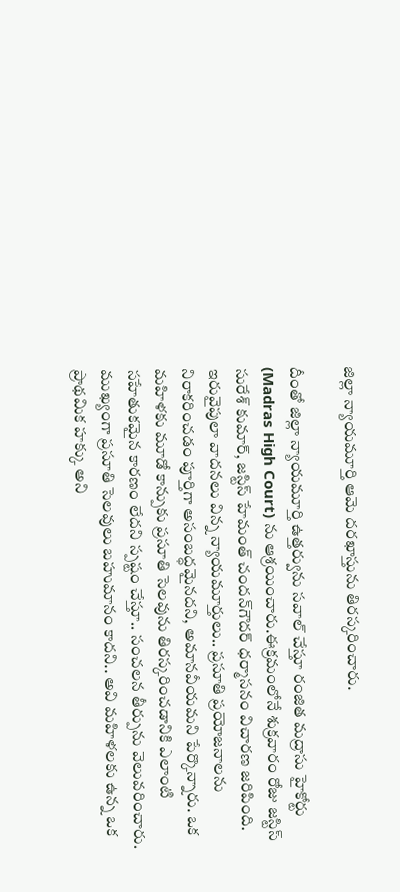జిల్లా న్యాయమూర్తి ఆమె దరఖాస్తును తిరస్కరించారు.

దీంతో జిల్లా న్యాయమూర్తి ఉత్తర్వును సవాల్ చేస్తూ రంజిత మద్రాసు హైకోర్టు (Madras High Court) ను ఆశ్రయించారు.ఈక్రమంలోనే శుక్రవారం రోజు జస్టిస్ సురేశ్ కుమార్, జస్టిస్ హేమంత్ చందన్‌గౌదర్ ధర్మాసనం విచారణ జరిపింది. ఇరువైపులా వాదనలు విన్న న్యాయమూర్తులు.. ప్రసూతి ప్రయోజనాలను నిరాకరించడం పూర్తిగా అసంబద్ధమైనదని, అమానవీయమని పేర్కొన్నారు. ఒక మహిళకు మూడో కాన్పుకు ప్రసూతి సెలవును తిరస్కరించడానికి ఎలాంటి సహేతుకమైన కారణం లేదని స్పష్టం చేస్తూ.. సంచలన తీర్పును వెలువరించారు. ముఖ్యంగా ప్రసూతి సెలవులు బహుమానం కాదని.. అవి మహిళలకు ఉన్న ఒక ప్రాథమిక హక్కు అని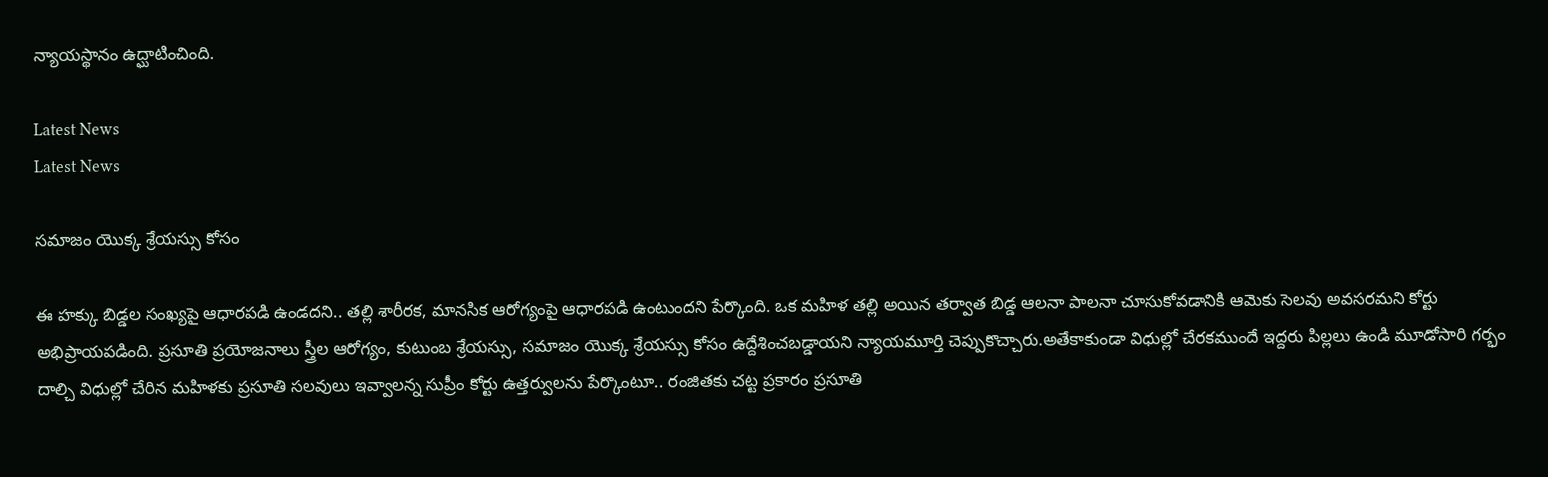న్యాయస్థానం ఉద్ఘాటించింది.

Latest News
Latest News

సమాజం యొక్క శ్రేయస్సు కోసం

ఈ హక్కు బిడ్డల సంఖ్యపై ఆధారపడి ఉండదని.. తల్లి శారీరక, మానసిక ఆరోగ్యంపై ఆధారపడి ఉంటుందని పేర్కొంది. ఒక మహిళ తల్లి అయిన తర్వాత బిడ్డ ఆలనా పాలనా చూసుకోవడానికి ఆమెకు సెలవు అవసరమని కోర్టు అభిప్రాయపడింది. ప్రసూతి ప్రయోజనాలు స్త్రీల ఆరోగ్యం, కుటుంబ శ్రేయస్సు, సమాజం యొక్క శ్రేయస్సు కోసం ఉద్దేశించబడ్డాయని న్యాయమూర్తి చెప్పుకొచ్చారు.అతేకాకుండా విధుల్లో చేరకముందే ఇద్దరు పిల్లలు ఉండి మూడోసారి గర్భం దాల్చి విధుల్లో చేరిన మహిళకు ప్రసూతి సలవులు ఇవ్వాలన్న సుప్రీం కోర్టు ఉత్తర్వులను పేర్కొంటూ.. రంజితకు చట్ట ప్రకారం ప్రసూతి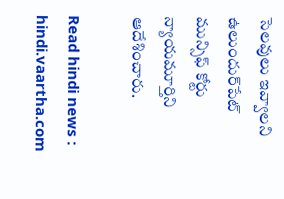సెలవులు ఇవ్వాలని ఉలుందుర్‌పేట్ మున్సిఫ్ కోర్టు న్యాయమూర్తిని ఆదేశించారు.

Read hindi news : hindi.vaartha.com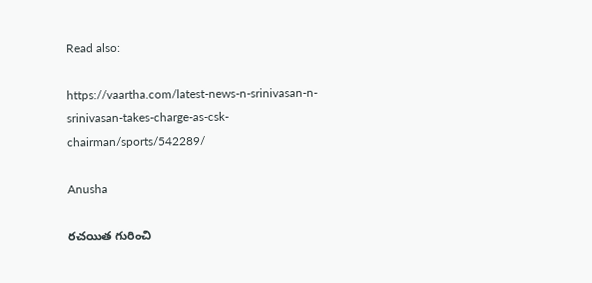Read also:

https://vaartha.com/latest-news-n-srinivasan-n-srinivasan-takes-charge-as-csk-chairman/sports/542289/

Anusha

రచయిత గురించి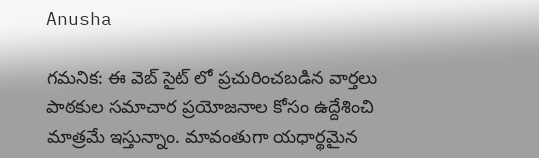Anusha

గమనిక: ఈ వెబ్ సైట్ లో ప్రచురించబడిన వార్తలు పాఠకుల సమాచార ప్రయోజనాల కోసం ఉద్దేశించి మాత్రమే ఇస్తున్నాం. మావంతుగా యధార్థమైన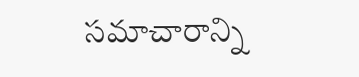సమాచారాన్ని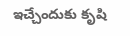ఇచ్చేందుకు కృషి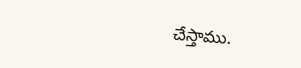చేస్తాము.